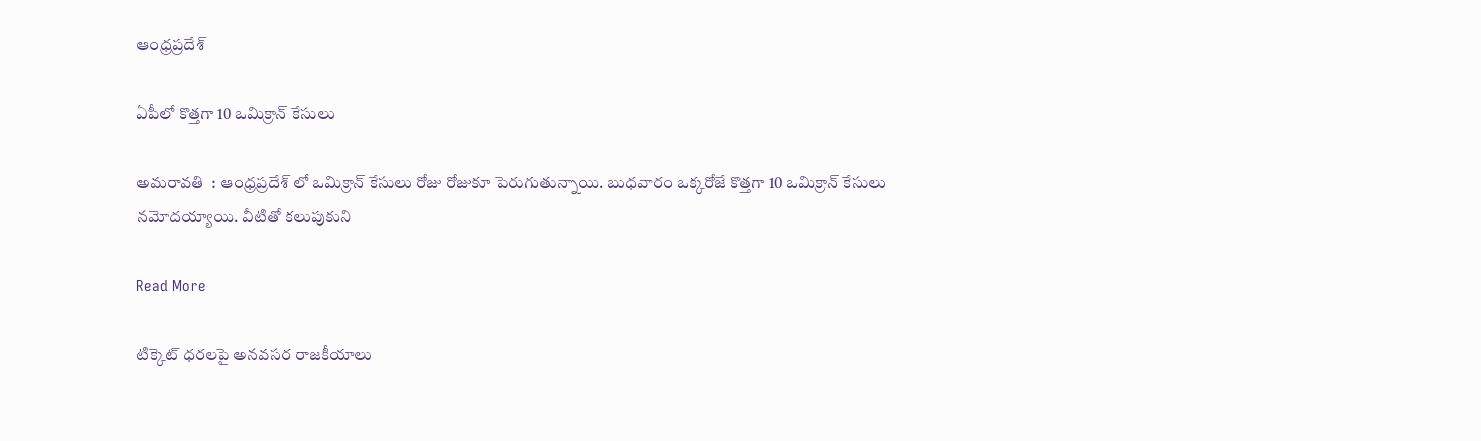ఆంధ్రప్రదేశ్

ఏపీలో కొత్తగా 10 ఒమిక్రాన్ కేసులు

అమరావతి  : ఆంధ్రప్రదేశ్ లో ఒమిక్రాన్ కేసులు రోజు రోజుకూ పెరుగుతున్నాయి. బుధవారం ఒక్కరోజే కొత్తగా 10 ఒమిక్రాన్ కేసులు నమోదయ్యాయి. వీటితో కలుపుకుని

Read More

టిక్కెట్ ధరలపై అనవసర రాజకీయాలు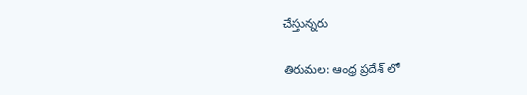చేస్తున్నరు

తిరుమల: ఆంధ్ర ప్రదేశ్ లో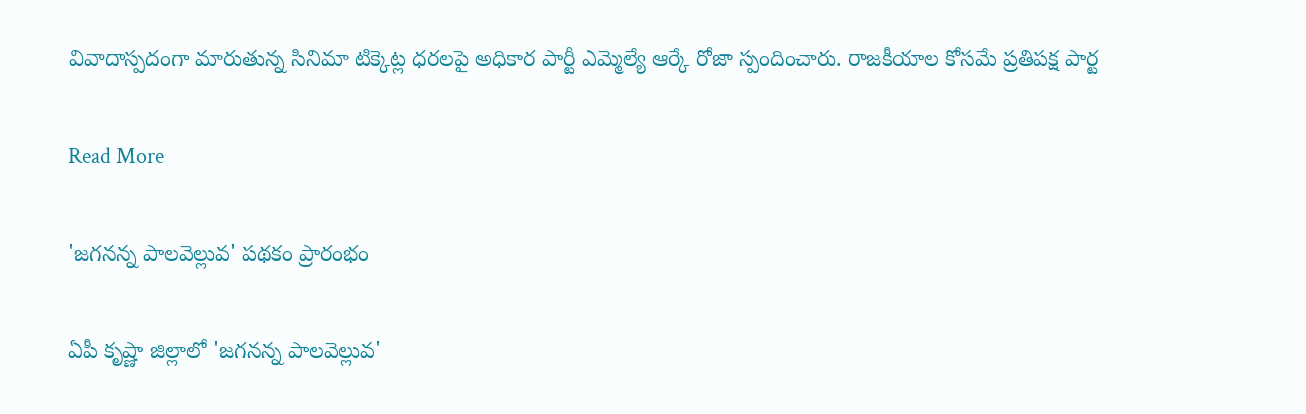వివాదాస్పదంగా మారుతున్న సినిమా టిక్కెట్ల ధరలపై అధికార పార్టీ ఎమ్మెల్యే ఆర్కే రోజా స్పందించారు. రాజకీయాల కోసమే ప్రతిపక్ష పార్ట

Read More

'జగనన్న పాలవెల్లువ' పథకం ప్రారంభం

ఏపీ కృష్ణా జిల్లాలో 'జగనన్న పాలవెల్లువ'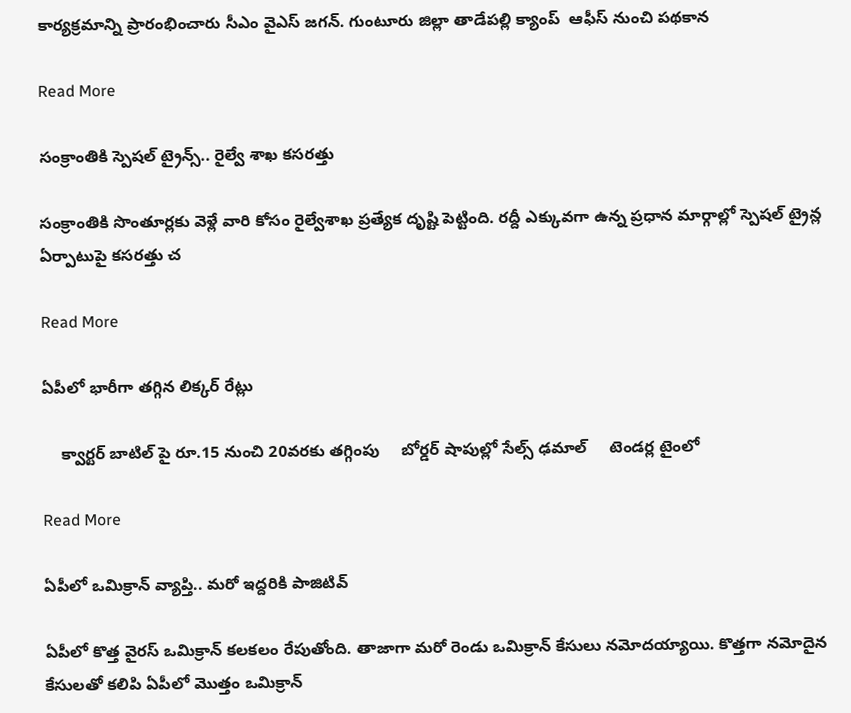కార్యక్రమాన్ని ప్రారంభించారు సీఎం వైఎస్ జగన్. గుంటూరు జిల్లా తాడేపల్లి క్యాంప్  ఆఫీస్ నుంచి పథకాన

Read More

సంక్రాంతికి స్పెషల్ ట్రైన్స్‌.. రైల్వే శాఖ కసరత్తు

సంక్రాంతికి సొంతూర్లకు వెళ్లే వారి కోసం రైల్వేశాఖ ప్రత్యేక దృష్టి పెట్టింది. రద్దీ ఎక్కువగా ఉన్న ప్రధాన మార్గాల్లో స్పెషల్ ట్రైన్ల ఏర్పాటుపై కసరత్తు చ

Read More

ఏపీలో భారీగా తగ్గిన లిక్కర్ రేట్లు

    క్వార్టర్ బాటిల్ పై రూ.15 నుంచి 20వరకు తగ్గింపు     బోర్డర్ షాపుల్లో సేల్స్ ఢమాల్     టెండర్ల టైంలో

Read More

ఏపీలో ఒమిక్రాన్ వ్యాప్తి.. మరో ఇద్దరికి పాజిటివ్

ఏపీలో కొత్త వైరస్ ఒమిక్రాన్ కలకలం రేపుతోంది. తాజాగా మరో రెండు ఒమిక్రాన్ కేసులు నమోదయ్యాయి. కొత్తగా నమోదైన కేసులతో కలిపి ఏపీలో మొత్తం ఒమిక్రాన్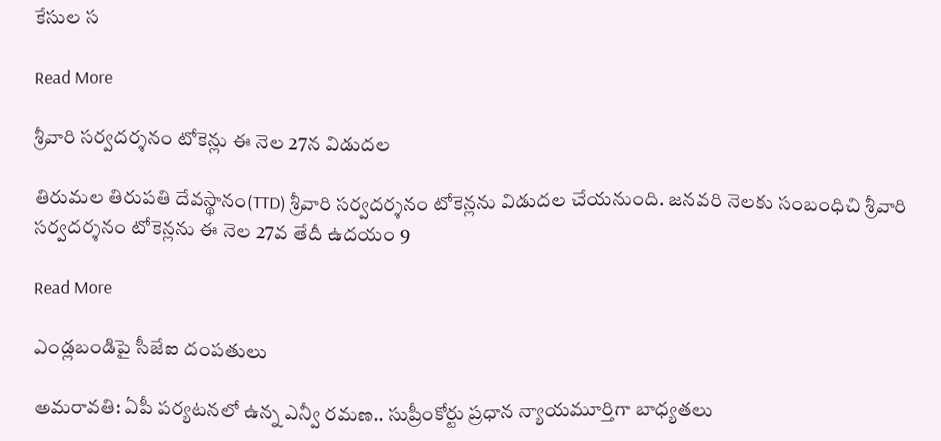కేసుల స

Read More

శ్రీవారి సర్వదర్శనం టోకెన్లు ఈ నెల 27న విడుదల

తిరుమల తిరుపతి దేవస్థానం(TTD) శ్రీవారి సర్వదర్శనం టోకెన్లను విడుదల చేయనుంది. జనవరి నెలకు సంబంధిచి శ్రీవారి సర్వదర్శనం టోకెన్లను ఈ నెల 27వ తేదీ ఉదయం 9

Read More

ఎండ్లబండిపై సీజేఐ దంపతులు

అమరావతి: ఏపీ పర్యటనలో ఉన్న ఎన్వీ రమణ.. సుప్రీంకోర్టు ప్రధాన న్యాయమూర్తిగా బాధ్యతలు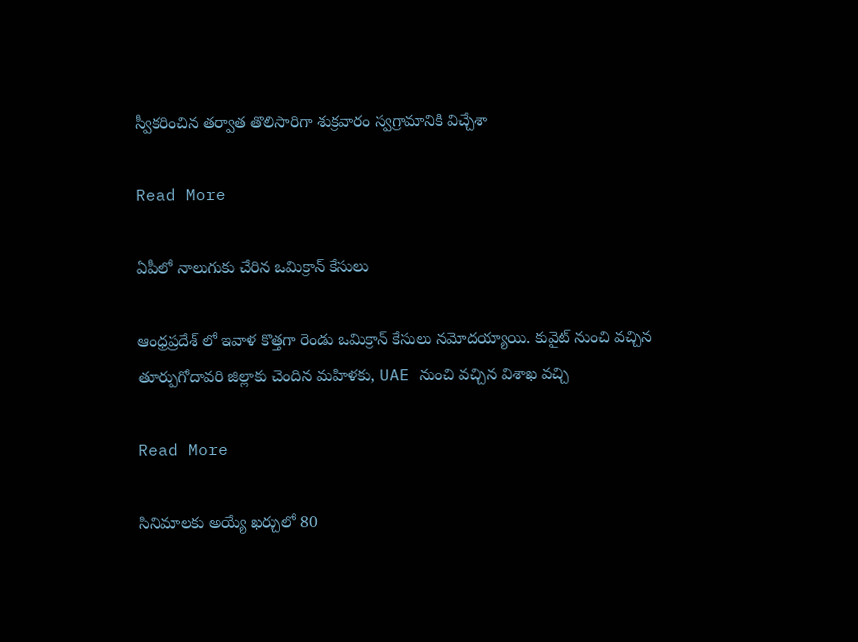స్వీకరించిన తర్వాత తొలిసారిగా శుక్రవారం స్వగ్రామానికి విచ్చేశా

Read More

ఏపీలో నాలుగుకు చేరిన ఒమిక్రాన్ కేసులు

ఆంధ్రప్రదేశ్ లో ఇవాళ కొత్తగా రెండు ఒమిక్రాన్ కేసులు నమోదయ్యాయి. కువైట్ నుంచి వచ్చిన తూర్పుగోదావరి జిల్లాకు చెందిన మహిళకు, UAE నుంచి వచ్చిన విశాఖ వచ్చి

Read More

సినిమాలకు అయ్యే ఖర్చులో 80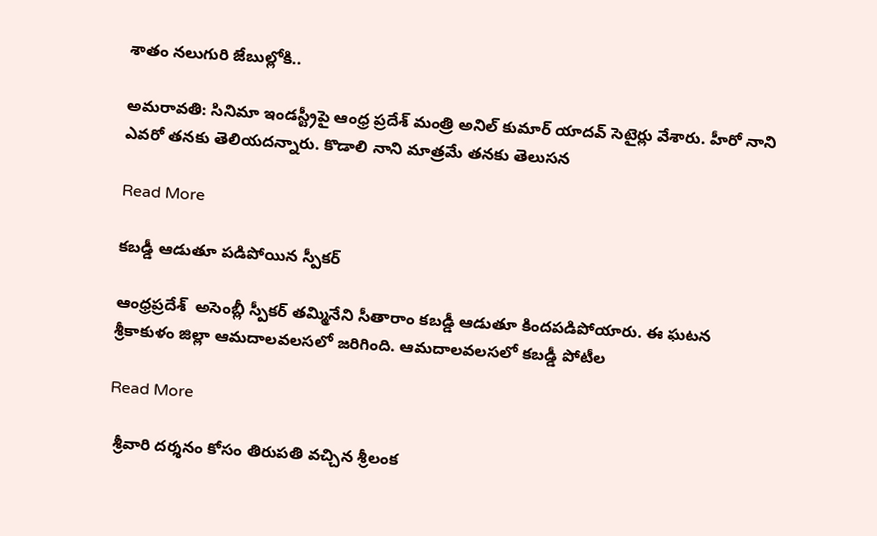శాతం నలుగురి జేబుల్లోకి..

అమరావతి: సినిమా ఇండస్ట్రీపై ఆంధ్ర ప్రదేశ్ మంత్రి అనిల్ కుమార్ యాదవ్ సెటైర్లు వేశారు. హీరో నాని ఎవరో తనకు తెలియదన్నారు. కొడాలి నాని మాత్రమే తనకు తెలుసన

Read More

కబడ్డీ ఆడుతూ పడిపోయిన స్పీకర్

ఆంధ్రప్రదేశ్  అసెంబ్లీ స్పీకర్ తమ్మినేని సీతారాం కబడ్డీ ఆడుతూ కిందపడిపోయారు. ఈ ఘటన శ్రీకాకుళం జిల్లా ఆమదాలవలసలో జరిగింది. ఆమదాలవలసలో కబడ్డీ పోటీల

Read More

 శ్రీవారి దర్శనం కోసం తిరుపతి వచ్చిన శ్రీలంక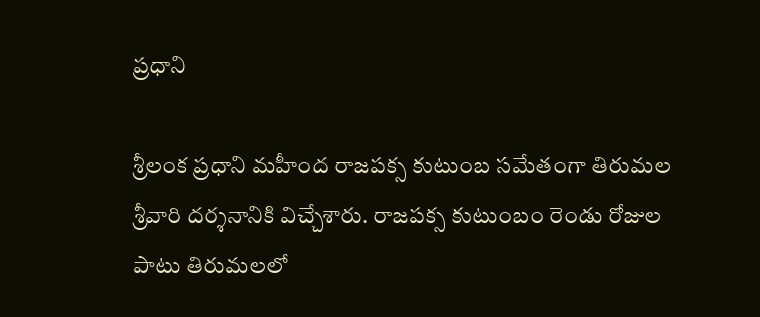ప్రధాని

శ్రీలంక ప్రధాని మహీంద రాజపక్స కుటుంబ సమేతంగా తిరుమల శ్రీవారి దర్శనానికి విచ్చేశారు. రాజపక్స కుటుంబం రెండు రోజుల పాటు తిరుమలలో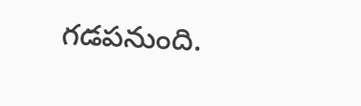గడపనుంది.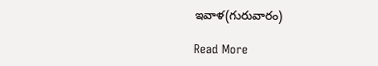ఇవాళ(గురువారం)

Read More